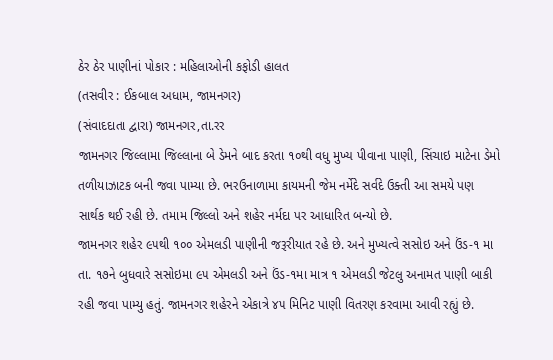ઠેર ઠેર પાણીનાં પોકાર : મહિલાઓની કફોડી હાલત
(તસવીર : ઈકબાલ અધામ, જામનગર)
(સંવાદદાતા દ્વારા) જામનગર,તા.રર
જામનગર જિલ્લામા જિલ્લાના બે ડેમને બાદ કરતા ૧૦થી વધુ મુખ્ય પીવાના પાણી, સિંચાઇ માટેના ડેમો તળીયાઝાટક બની જવા પામ્યા છે. ભરઉનાળામા કાયમની જેમ નર્મેદે સર્વદે ઉક્તી આ સમયે પણ સાર્થક થઈ રહી છે. તમામ જિલ્લો અને શહેર નર્મદા પર આધારિત બન્યો છે.
જામનગર શહેર ૯૫થી ૧૦૦ એમલડી પાણીની જરૂરીયાત રહે છે. અને મુખ્યત્વે સસોઇ અને ઉંડ-૧ મા તા. ૧૭ને બુધવારે સસોઇમા ૯૫ એમલડી અને ઉંડ-૧મા માત્ર ૧ એમલડી જેટલુ અનામત પાણી બાકી રહી જવા પામ્યુ હતું. જામનગર શહેરને એકાત્રે ૪૫ મિનિટ પાણી વિતરણ કરવામા આવી રહ્યું છે.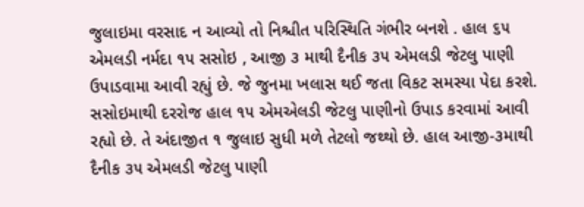જુલાઇમા વરસાદ ન આવ્યો તો નિશ્ચીત પરિસ્થિતિ ગંભીર બનશે . હાલ ૬૫ એમલડી નર્મદા ૧૫ સસોઇ , આજી ૩ માથી દૈનીક ૩૫ એમલડી જેટલુ પાણી ઉપાડવામા આવી રહ્યું છે. જે જુનમા ખલાસ થઈ જતા વિકટ સમસ્યા પેદા કરશે. સસોઇમાથી દરરોજ હાલ ૧૫ એમએલડી જેટલુ પાણીનો ઉપાડ કરવામાં આવી રહ્યો છે. તે અંદાજીત ૧ જુલાઇ સુધી મળે તેટલો જથ્થો છે. હાલ આજી-૩માથી દૈનીક ૩૫ એમલડી જેટલુ પાણી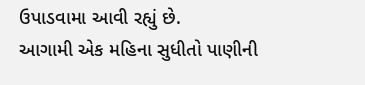ઉપાડવામા આવી રહ્યું છે.
આગામી એક મહિના સુધીતો પાણીની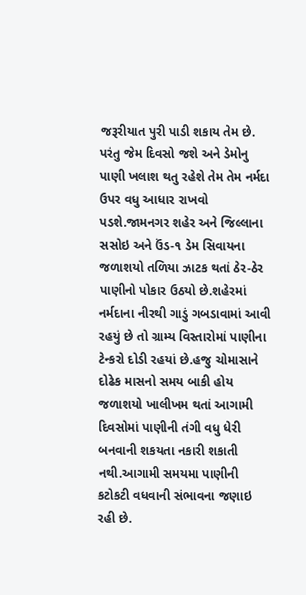જરૂરીયાત પુરી પાડી શકાય તેમ છે. પરંતુ જેમ દિવસો જશે અને ડેમોનુ પાણી ખલાશ થતુ રહેશે તેમ તેમ નર્મદા ઉપર વધુ આધાર રાખવો પડશે.જામનગર શહેર અને જિલ્લાના સસોઇ અને ઉંડ-૧ ડેમ સિવાયના જળાશયો તળિયા ઝાટક થતાં ઠેર-ઠેર પાણીનો પોકાર ઉઠયો છે.શહેરમાં નર્મદાના નીરથી ગાડું ગબડાવામાં આવી રહયું છે તો ગ્રામ્ય વિસ્તારોમાં પાણીના ટેન્કરો દોડી રહયાં છે.હજુ ચોમાસાને દોઢેક માસનો સમય બાકી હોય જળાશયો ખાલીખમ થતાં આગામી દિવસોમાં પાણીની તંગી વધુ ધેરી બનવાની શકયતા નકારી શકાતી નથી.આગામી સમયમા પાણીની કટોકટી વધવાની સંભાવના જણાઇ રહી છે.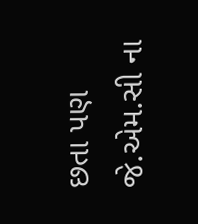છતા પણ જે.એમ.સી ના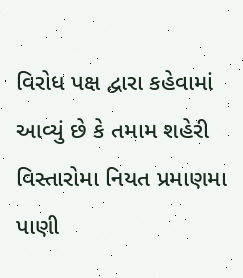વિરોધ પક્ષ દ્વારા કહેવામાં આવ્યું છે કે તમામ શહેરી વિસ્તારોમા નિયત પ્રમાણમા પાણી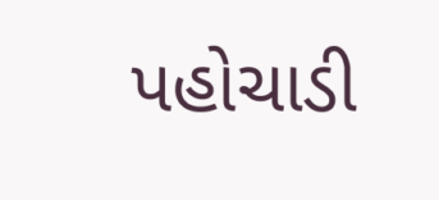પહોચાડી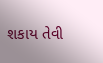શકાય તેવી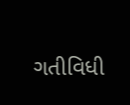ગતીવિધી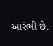આરંભી છે.